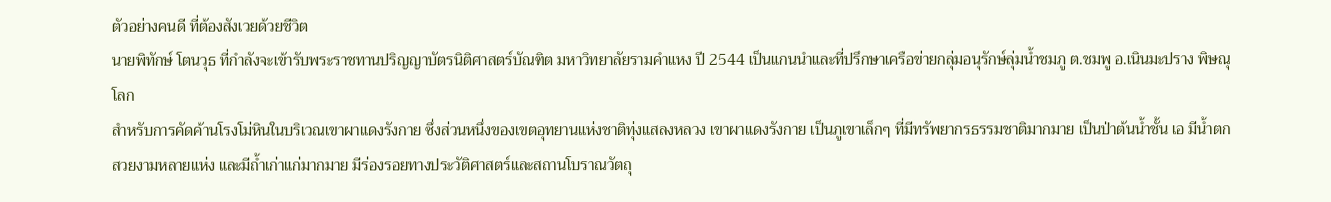ตัวอย่างคนดี ที่ต้องสังเวยด้วยชีวิต
นายพิทักษ์ โตนวุธ ที่กำลังจะเข้ารับพระราชทานปริญญาบัตรนิติศาสตร์บัณฑิต มหาวิทยาลัยรามคำแหง ปี 2544 เป็นแกนนำและที่ปรึกษาเครือข่ายกลุ่มอนุรักษ์ลุ่มน้ำชมภู ต.ชมพู อ.เนินมะปราง พิษณุโลก
สำหรับการคัดค้านโรงโม่หินในบริเวณเขาผาแดงรังกาย ซึ่งส่วนหนึ่งของเขตอุทยานแห่งชาติทุ่งแสลงหลวง เขาผาแดงรังกาย เป็นภูเขาเล็กๆ ที่มีทรัพยากรธรรมชาติมากมาย เป็นป่าต้นน้ำชั้น เอ มีน้ำตกสวยงามหลายแห่ง และมีถ้ำเก่าแก่มากมาย มีร่องรอยทางประวัติศาสตร์และสถานโบราณวัตถุ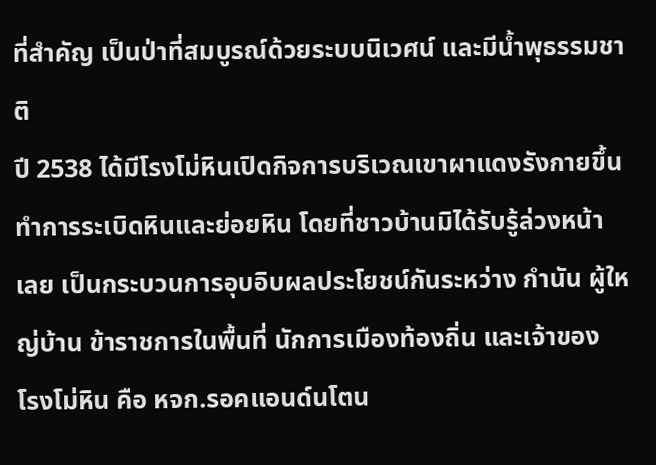ที่สำคัญ เป็นป่าที่สมบูรณ์ด้วยระบบนิเวศน์ และมีน้ำพุธรรมชาติ
ปี 2538 ได้มีโรงโม่หินเปิดกิจการบริเวณเขาผาแดงรังกายขึ้น ทำการระเบิดหินและย่อยหิน โดยที่ชาวบ้านมิได้รับรู้ล่วงหน้า
เลย เป็นกระบวนการอุบอิบผลประโยชน์กันระหว่าง กำนัน ผู้ใหญ่บ้าน ข้าราชการในพื้นที่ นักการเมืองท้องถิ่น และเจ้าของ
โรงโม่หิน คือ หจก.รอคแอนด์นโตน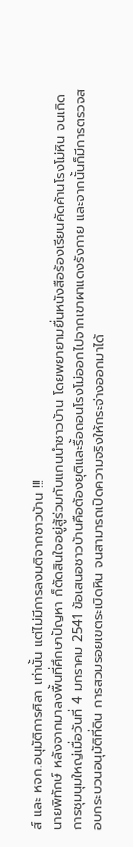ส์ และ หจก.อนุมัติการศิลา เท่านั้น แต่ไม่มีการลงมติจากชาวบ้าน !!!
นายพิทักษ์ หลังจากมาลงพื้นที่ศึกษาปัญหา ก็ตัดสินใจอยู่สู้ร่วมกับแกนนำชาวบ้าน โดยพยายามยื่นหนังสือร้องเรียนคัดค้านโรงโม่หิน จนเกิดการชุมนุมใหญ่เมื่อวันที่ 4 มกราคม 2541 ข้อเสนอชาวบ้านคือต้องยุติและรื้อถอนโรงโม่ออกไปจากเขาผาแดงรังกาย และจากนั้นก็มีการตรวจสอบกระบวนอนุมัติที่ดิน การสวมรอยเขตระเบิดหิน จนสามารถเปิดความจริงให้กระจ่างออกมาได้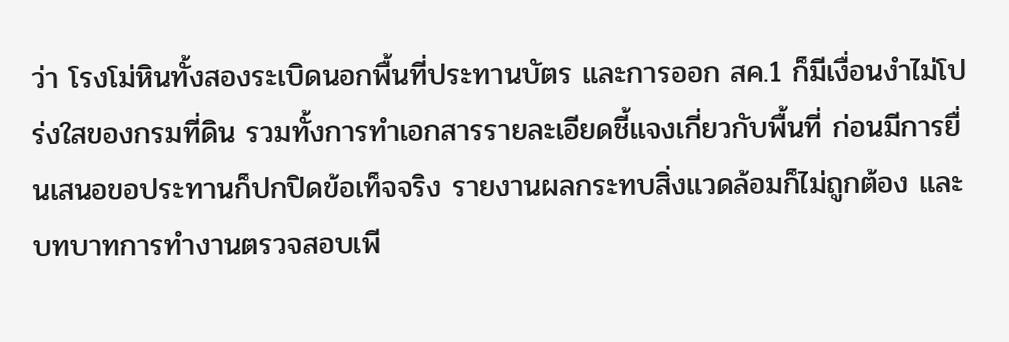ว่า โรงโม่หินทั้งสองระเบิดนอกพื้นที่ประทานบัตร และการออก สค.1 ก็มีเงื่อนงำไม่โปร่งใสของกรมที่ดิน รวมทั้งการทำเอกสารรายละเอียดชี้แจงเกี่ยวกับพื้นที่ ก่อนมีการยื่นเสนอขอประทานก็ปกปิดข้อเท็จจริง รายงานผลกระทบสิ่งแวดล้อมก็ไม่ถูกต้อง และบทบาทการทำงานตรวจสอบเพี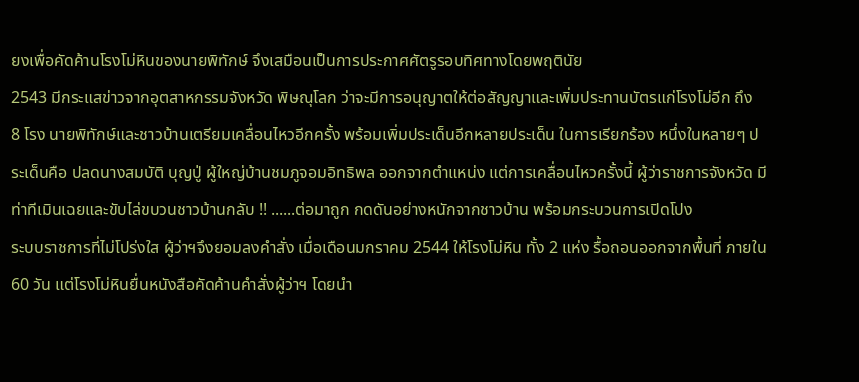ยงเพื่อคัดค้านโรงโม่หินของนายพิทักษ์ จึงเสมือนเป็นการประกาศศัตรูรอบทิศทางโดยพฤตินัย
2543 มีกระแสข่าวจากอุตสาหกรรมจังหวัด พิษณุโลก ว่าจะมีการอนุญาตให้ต่อสัญญาและเพิ่มประทานบัตรแก่โรงโม่อีก ถึง
8 โรง นายพิทักษ์และชาวบ้านเตรียมเคลื่อนไหวอีกครั้ง พร้อมเพิ่มประเด็นอีกหลายประเด็น ในการเรียกร้อง หนึ่งในหลายๆ ประเด็นคือ ปลดนางสมบัติ บุญปู่ ผู้ใหญ่บ้านชมภูจอมอิทธิพล ออกจากตำแหน่ง แต่การเคลื่อนไหวครั้งนี้ ผู้ว่าราชการจังหวัด มีท่าทีเมินเฉยและขับไล่ขบวนชาวบ้านกลับ !! ......ต่อมาถูก กดดันอย่างหนักจากชาวบ้าน พร้อมกระบวนการเปิดโปง
ระบบราชการที่ไม่โปร่งใส ผู้ว่าฯจึงยอมลงคำสั่ง เมื่อเดือนมกราคม 2544 ให้โรงโม่หิน ทั้ง 2 แห่ง รื้อถอนออกจากพื้นที่ ภายใน60 วัน แต่โรงโม่หินยื่นหนังสือคัดค้านคำสั่งผู้ว่าฯ โดยนำ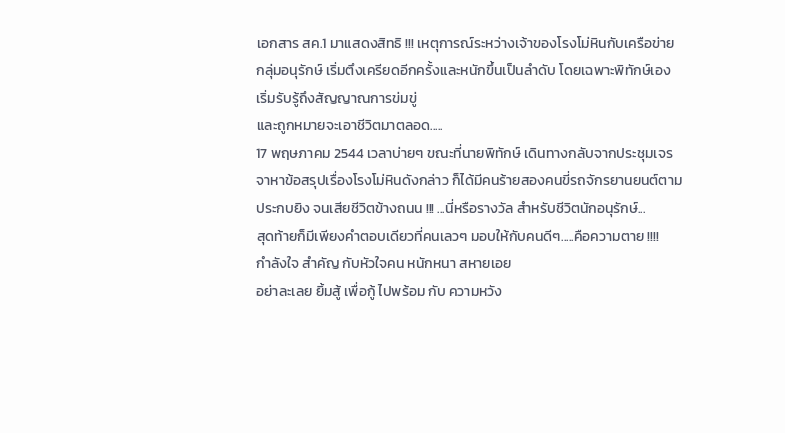เอกสาร สค.1 มาแสดงสิทธิ !!! เหตุการณ์ระหว่างเจ้าของโรงโม่หินกับเครือข่ายกลุ่มอนุรักษ์ เริ่มตึงเครียดอีกครั้งและหนักขึ้นเป็นลำดับ โดยเฉพาะพิทักษ์เอง เริ่มรับรู้ถึงสัญญาณการข่มขู่
และถูกหมายจะเอาชีวิตมาตลอด.....
17 พฤษภาคม 2544 เวลาบ่ายๆ ขณะที่นายพิทักษ์ เดินทางกลับจากประชุมเจรจาหาข้อสรุปเรื่องโรงโม่หินดังกล่าว ก็ได้มีคนร้ายสองคนขี่รถจักรยานยนต์ตามประกบยิง จนเสียชีวิตข้างถนน !!! ...นี่หรือรางวัล สำหรับชีวิตนักอนุรักษ์...
สุดท้ายก็มีเพียงคำตอบเดียวที่คนเลวๆ มอบให้กับคนดีๆ.....คือความตาย !!!!
กำลังใจ สำคัญ กับหัวใจคน หนักหนา สหายเอย
อย่าละเลย ยิ้มสู้ เพื่อกู้ ไปพร้อม กับ ความหวัง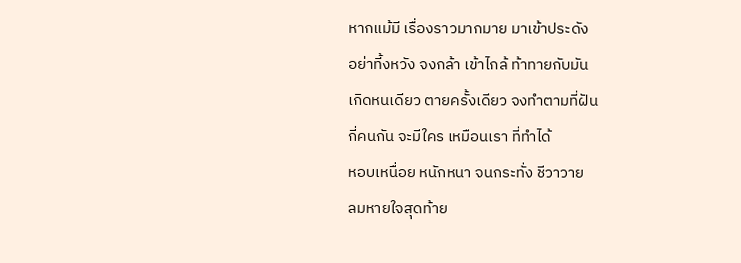หากแม้มี เรื่องราวมากมาย มาเข้าประดัง
อย่าที้งหวัง จงกล้า เข้าไกล้ ท้าทายกับมัน
เกิดหนเดียว ตายครั้งเดียว จงทำตามที่ฝัน
กี่คนกัน จะมีใคร เหมือนเรา ที่ทำได้
หอบเหนื่อย หนักหนา จนกระทั่ง ชีวาวาย
ลมหายใจสุดท้าย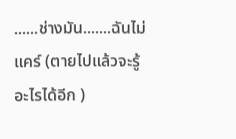......ช่างมัน.......ฉันไม่แคร์ (ตายไปแล้วจะรู้อะไรได้อีก )